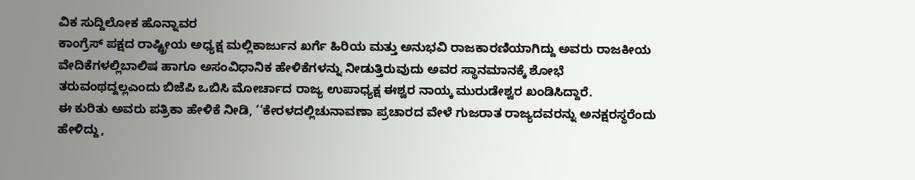ವಿಕ ಸುದ್ದಿಲೋಕ ಹೊನ್ನಾವರ
ಕಾಂಗ್ರೆಸ್ ಪಕ್ಷದ ರಾಷ್ಟ್ರೀಯ ಅಧ್ಯಕ್ಷ ಮಲ್ಲಿಕಾರ್ಜುನ ಖರ್ಗೆ ಹಿರಿಯ ಮತ್ತು ಅನುಭವಿ ರಾಜಕಾರಣಿಯಾಗಿದ್ದು ಅವರು ರಾಜಕೀಯ ವೇದಿಕೆಗಳಲ್ಲಿಬಾಲಿಷ ಹಾಗೂ ಅಸಂವಿಧಾನಿಕ ಹೇಳಿಕೆಗಳನ್ನು ನೀಡುತ್ತಿರುವುದು ಅವರ ಸ್ಥಾನಮಾನಕ್ಕೆ ಶೋಭೆ ತರುವಂಥದ್ದಲ್ಲಎಂದು ಬಿಜೆಪಿ ಒಬಿಸಿ ಮೋರ್ಚಾದ ರಾಜ್ಯ ಉಪಾಧ್ಯಕ್ಷ ಈಶ್ವರ ನಾಯ್ಕ ಮುರುಡೇಶ್ವರ ಖಂಡಿಸಿದ್ದಾರೆ.
ಈ ಕುರಿತು ಅವರು ಪತ್ರಿಕಾ ಹೇಳಿಕೆ ನೀಡಿ, ‘‘ಕೇರಳದಲ್ಲಿಚುನಾವಣಾ ಪ್ರಚಾರದ ವೇಳೆ ಗುಜರಾತ ರಾಜ್ಯದವರನ್ನು ಅನಕ್ಷರಸ್ಥರೆಂದು ಹೇಳಿದ್ದು,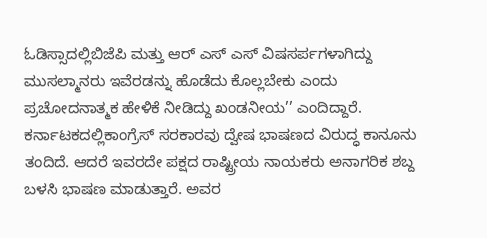ಓಡಿಸ್ಸಾದಲ್ಲಿಬಿಜೆಪಿ ಮತ್ತು ಆರ್ ಎಸ್ ಎಸ್ ವಿಷಸರ್ಪಗಳಾಗಿದ್ದು ಮುಸಲ್ಮಾನರು ಇವೆರಡನ್ನು ಹೊಡೆದು ಕೊಲ್ಲಬೇಕು ಎಂದು ಪ್ರಚೋದನಾತ್ಮಕ ಹೇಳಿಕೆ ನೀಡಿದ್ದು ಖಂಡನೀಯ’’ ಎಂದಿದ್ದಾರೆ.
ಕರ್ನಾಟಕದಲ್ಲಿಕಾಂಗ್ರೆಸ್ ಸರಕಾರವು ದ್ವೇಷ ಭಾಷಣದ ವಿರುದ್ಧ ಕಾನೂನು ತಂದಿದೆ. ಆದರೆ ಇವರದೇ ಪಕ್ಷದ ರಾಷ್ಟ್ರೀಯ ನಾಯಕರು ಅನಾಗರಿಕ ಶಬ್ದ ಬಳಸಿ ಭಾಷಣ ಮಾಡುತ್ತಾರೆ. ಅವರ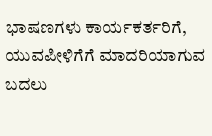ಭಾಷಣಗಳು ಕಾರ್ಯಕರ್ತರಿಗೆ, ಯುವಪೀಳಿಗೆಗೆ ಮಾದರಿಯಾಗುವ ಬದಲು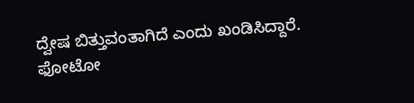ದ್ವೇಷ ಬಿತ್ತುವಂತಾಗಿದೆ ಎಂದು ಖಂಡಿಸಿದ್ದಾರೆ.
ಫೋಟೋ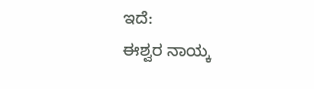ಇದೆ:
ಈಶ್ವರ ನಾಯ್ಕ